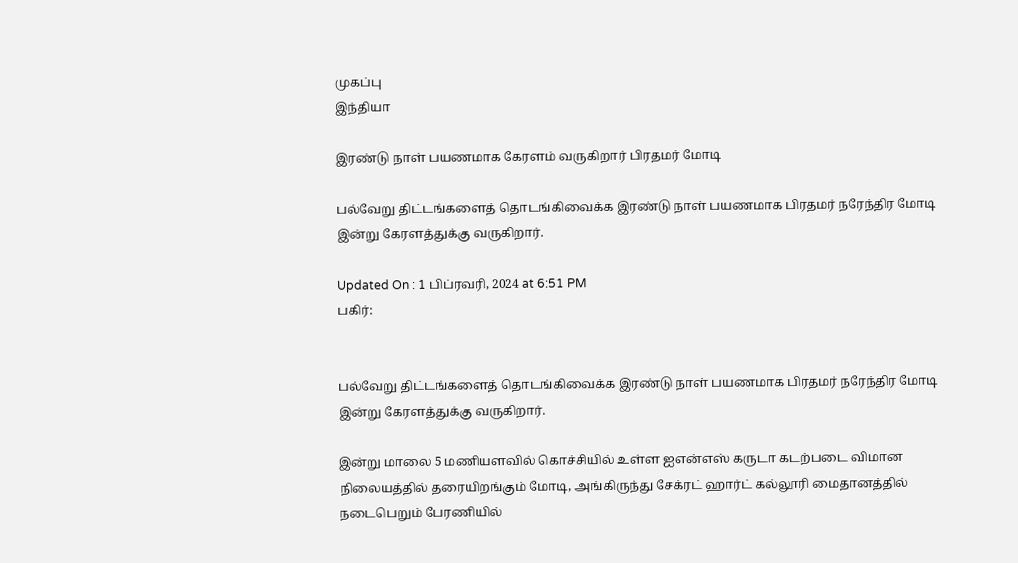முகப்பு
இந்தியா

இரண்டு நாள் பயணமாக கேரளம் வருகிறார் பிரதமர் மோடி

பல்வேறு திட்டங்களைத் தொடங்கிவைக்க இரண்டு நாள் பயணமாக பிரதமர் நரேந்திர மோடி இன்று கேரளத்துக்கு வருகிறார்.

Updated On : 1 பிப்ரவரி, 2024 at 6:51 PM
பகிர்:


பல்வேறு திட்டங்களைத் தொடங்கிவைக்க இரண்டு நாள் பயணமாக பிரதமர் நரேந்திர மோடி இன்று கேரளத்துக்கு வருகிறார்.

இன்று மாலை 5 மணியளவில் கொச்சியில் உள்ள ஐஎன்எஸ் கருடா கடற்படை விமான நிலையத்தில் தரையிறங்கும் மோடி, அங்கிருந்து சேக்ரட் ஹார்ட் கல்லூரி மைதானத்தில் நடைபெறும் பேரணியில்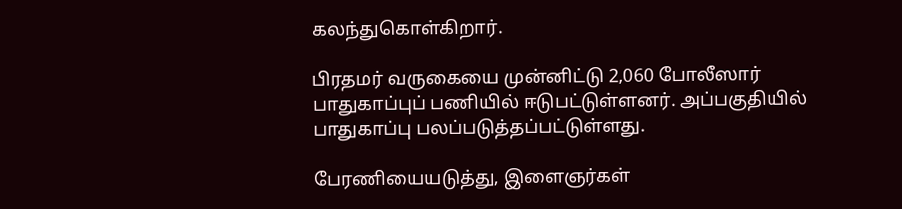கலந்துகொள்கிறார்.

பிரதமர் வருகையை முன்னிட்டு 2,060 போலீஸார் பாதுகாப்புப் பணியில் ஈடுபட்டுள்ளனர். அப்பகுதியில் பாதுகாப்பு பலப்படுத்தப்பட்டுள்ளது.

பேரணியையடுத்து, இளைஞர்கள்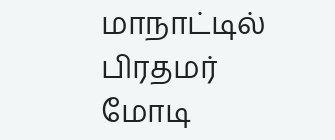மாநாட்டில் பிரதமர் மோடி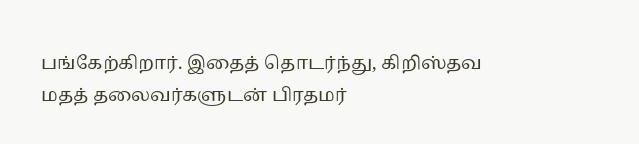பங்கேற்கிறார். இதைத் தொடர்ந்து, கிறிஸ்தவ மதத் தலைவர்களுடன் பிரதமர்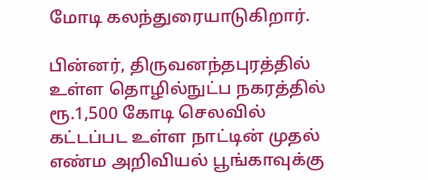மோடி கலந்துரையாடுகிறார்.

பின்னர், திருவனந்தபுரத்தில் உள்ள தொழில்நுட்ப நகரத்தில் ரூ.1,500 கோடி செலவில் கட்டப்பட உள்ள நாட்டின் முதல் எண்ம அறிவியல் பூங்காவுக்கு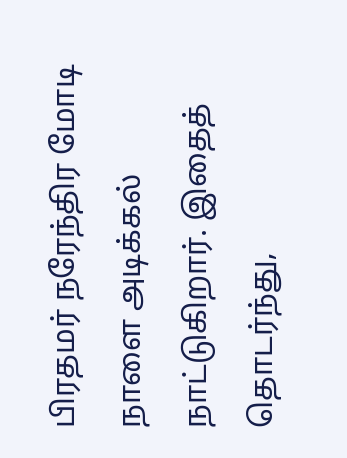பிரதமர் நரேந்திர மோடி நாளை அடிக்கல் நாட்டுகிறார். இதைத் தொடர்ந்து,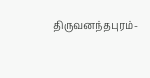திருவனந்தபுரம்-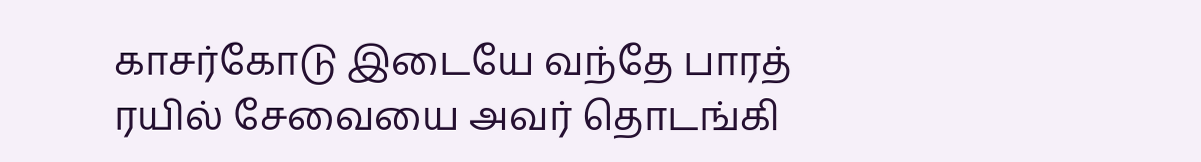காசர்கோடு இடையே வந்தே பாரத் ரயில் சேவையை அவர் தொடங்கி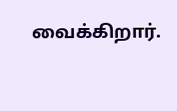வைக்கிறார்.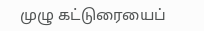முழு கட்டுரையைப்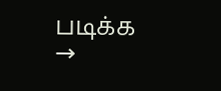படிக்க →